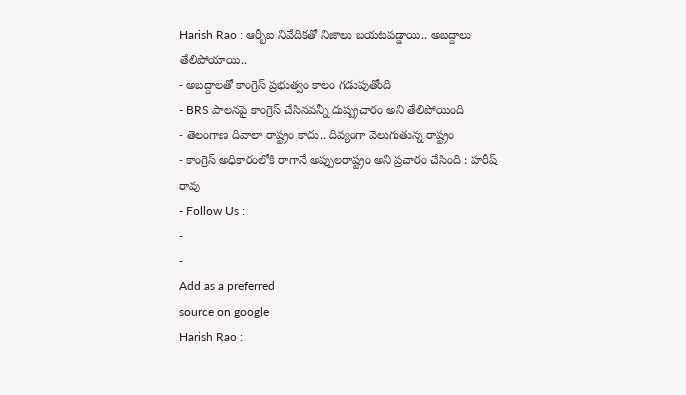Harish Rao : ఆర్బీఐ నివేదికతో నిజాలు బయటపడ్డాయి.. అబద్దాలు తేలిపోయాయి..
- అబద్దాలతో కాంగ్రెస్ ప్రభుత్వం కాలం గడుపుతోంది
- BRS పాలనపై కాంగ్రెస్ చేసినవన్నీ దుష్ప్రచారం అని తేలిపోయింది
- తెలంగాణ దివాలా రాష్ట్రం కాదు.. దివ్యంగా వెలుగుతున్న రాష్ట్రం
- కాంగ్రెస్ అధికారంలోకి రాగానే అప్పులరాష్ట్రం అని ప్రచారం చేసింది : హరీష్ రావు
- Follow Us :
-
-
Add as a preferred
source on google
Harish Rao :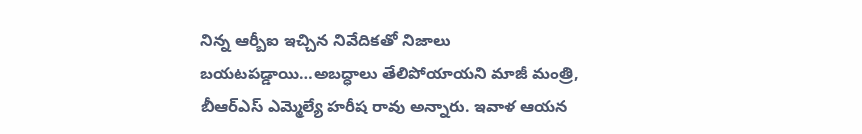నిన్న ఆర్బీఐ ఇచ్చిన నివేదికతో నిజాలు బయటపడ్డాయి…అబద్ధాలు తేలిపోయాయని మాజీ మంత్రి, బీఆర్ఎస్ ఎమ్మెల్యే హరీష రావు అన్నారు. ఇవాళ ఆయన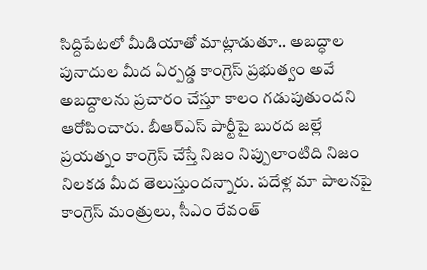సిద్దిపేటలో మీడియాతో మాట్లాడుతూ.. అబద్ధాల పునాదుల మీద ఏర్పడ్డ కాంగ్రెస్ ప్రభుత్వం అవే అబద్దాలను ప్రచారం చేస్తూ కాలం గడుపుతుందని ఆరోపించారు. బీఆర్ఎస్ పార్టీపై బురద జల్లే ప్రయత్నం కాంగ్రెస్ చేస్తే నిజం నిప్పులాంటిది నిజం నిలకడ మీద తెలుస్తుందన్నారు. పదేళ్ల మా పాలనపై కాంగ్రెస్ మంత్రులు, సీఎం రేవంత్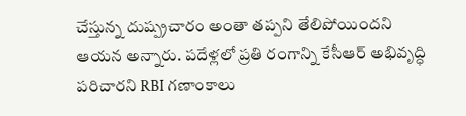చేస్తున్న దుష్ప్రచారం అంతా తప్పని తేలిపోయిందని ఆయన అన్నారు. పదేళ్లలో ప్రతి రంగాన్ని కేసీఆర్ అభివృద్ధి పరిచారని RBI గణాంకాలు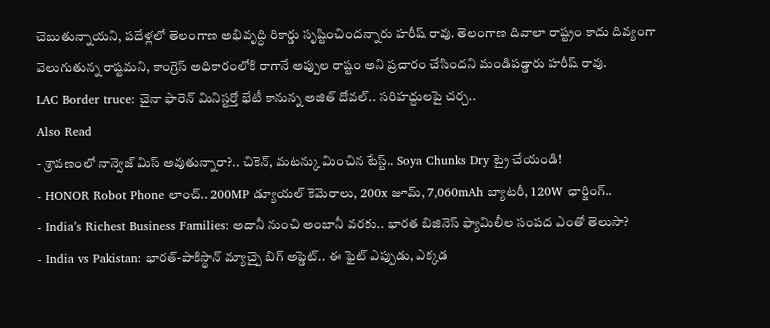చెబుతున్నాయని, పదేళ్లలో తెలంగాణ అభివృద్ధి రికార్డు సృష్టించిందన్నారు హరీష్ రావు. తెలంగాణ దివాలా రాష్ట్రం కాదు దివ్యంగా వెలుగుతున్న రాష్టమని, కాంగ్రెస్ అధికారంలోకి రాగానే అప్పుల రాష్టం అని ప్రచారం చేసిందని మండిపడ్డారు హరీష్ రావు.
LAC Border truce: చైనా ఫారెన్ మినిస్టర్తో భేటీ కానున్న అజిత్ దోవల్.. సరిహద్దులపై చర్చ..
Also Read
- శ్రావణంలో నాన్వెజ్ మిస్ అవుతున్నారా?.. చికెన్, మటన్కు మించిన టేస్ట్.. Soya Chunks Dry ట్రై చేయండి!
- HONOR Robot Phone లాంచ్.. 200MP డ్యూయల్ కెమెరాలు, 200x జూమ్, 7,060mAh బ్యాటరీ, 120W ఛార్జింగ్..
- India’s Richest Business Families: అదానీ నుంచి అంబానీ వరకు.. భారత బిజినెస్ ఫ్యామిలీల సంపద ఎంతో తెలుసా?
- India vs Pakistan: భారత్-పాకిస్థాన్ మ్యాచ్పై బిగ్ అప్డెట్.. ఈ ఫైట్ ఎప్పుడు, ఎక్కడ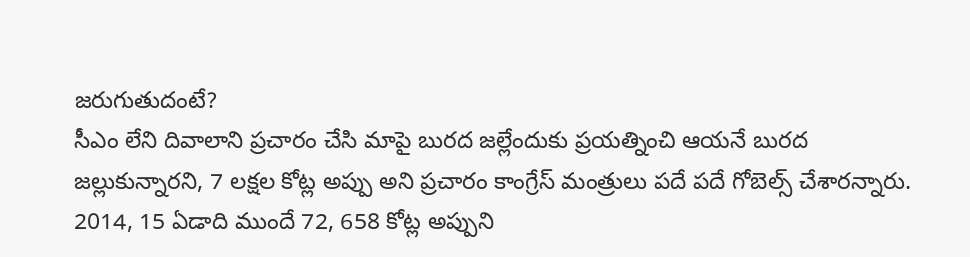జరుగుతుదంటే?
సీఎం లేని దివాలాని ప్రచారం చేసి మాపై బురద జల్లేందుకు ప్రయత్నించి ఆయనే బురద జల్లుకున్నారని, 7 లక్షల కోట్ల అప్పు అని ప్రచారం కాంగ్రేస్ మంత్రులు పదే పదే గోబెల్స్ చేశారన్నారు. 2014, 15 ఏడాది ముందే 72, 658 కోట్ల అప్పుని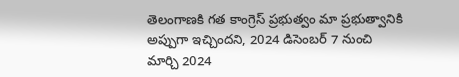తెలంగాణకి గత కాంగ్రెస్ ప్రభుత్వం మా ప్రభుత్వానికి అప్పుగా ఇచ్చిందని, 2024 డిసెంబర్ 7 నుంచి మార్చి 2024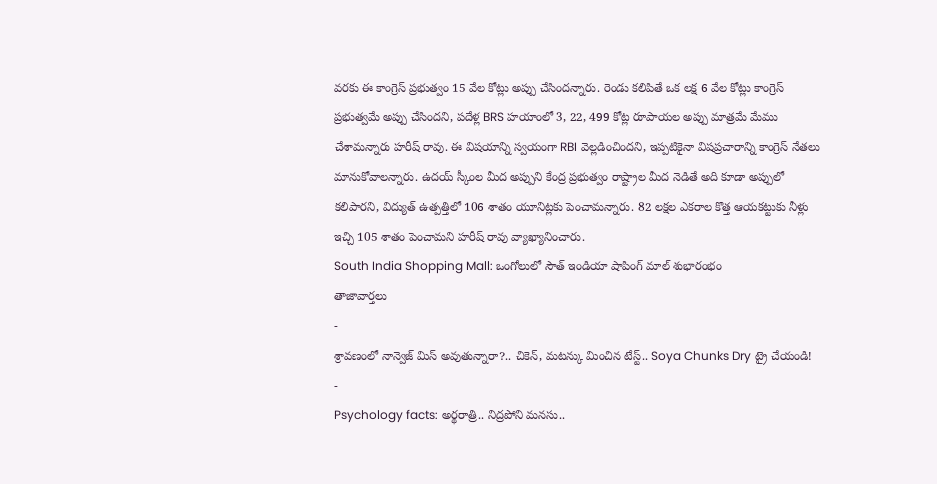వరకు ఈ కాంగ్రెస్ ప్రభుత్వం 15 వేల కోట్లు అప్పు చేసిందన్నారు. రెండు కలిపితే ఒక లక్ష 6 వేల కోట్లు కాంగ్రెస్ ప్రభుత్వమే అప్పు చేసిందని, పదేళ్ల BRS హయాంలో 3, 22, 499 కోట్ల రూపాయల అప్పు మాత్రమే మేము చేశామన్నారు హరీష్ రావు. ఈ విషయాన్ని స్వయంగా RBI వెల్లడించిందని, ఇప్పటికైనా విషప్రచారాన్ని కాంగ్రెస్ నేతలు మానుకోవాలన్నారు. ఉదయ్ స్కీంల మీద అప్పుని కేంద్ర ప్రభుత్వం రాష్ట్రాల మీద నెడితే అది కూడా అప్పులో కలిపారని, విద్యుత్ ఉత్పత్తిలో 106 శాతం యూనిట్లకు పెంచామన్నారు. 82 లక్షల ఎకరాల కొత్త ఆయకట్టుకు నీళ్లు ఇచ్చి 105 శాతం పెంచామని హరీష్ రావు వ్యాఖ్యానించారు.
South India Shopping Mall: ఒంగోలులో సౌత్ ఇండియా షాపింగ్ మాల్ శుభారంభం
తాజావార్తలు
-
శ్రావణంలో నాన్వెజ్ మిస్ అవుతున్నారా?.. చికెన్, మటన్కు మించిన టేస్ట్.. Soya Chunks Dry ట్రై చేయండి!
-
Psychology facts: అర్థరాత్రి.. నిద్రపోని మనసు..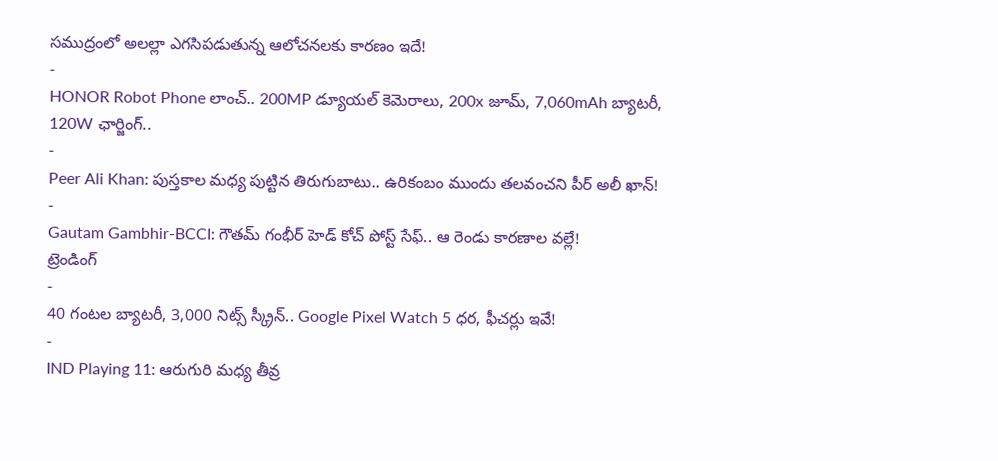సముద్రంలో అలల్లా ఎగసిపడుతున్న ఆలోచనలకు కారణం ఇదే!
-
HONOR Robot Phone లాంచ్.. 200MP డ్యూయల్ కెమెరాలు, 200x జూమ్, 7,060mAh బ్యాటరీ, 120W ఛార్జింగ్..
-
Peer Ali Khan: పుస్తకాల మధ్య పుట్టిన తిరుగుబాటు.. ఉరికంబం ముందు తలవంచని పీర్ అలీ ఖాన్!
-
Gautam Gambhir-BCCI: గౌతమ్ గంభీర్ హెడ్ కోచ్ పోస్ట్ సేఫ్.. ఆ రెండు కారణాల వల్లే!
ట్రెండింగ్
-
40 గంటల బ్యాటరీ, 3,000 నిట్స్ స్క్రీన్.. Google Pixel Watch 5 ధర, ఫీచర్లు ఇవే!
-
IND Playing 11: ఆరుగురి మధ్య తీవ్ర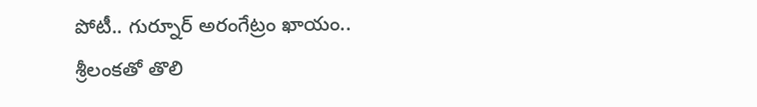పోటీ.. గుర్నూర్ అరంగేట్రం ఖాయం.. శ్రీలంకతో తొలి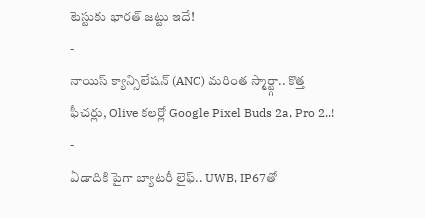టెస్టుకు భారత్ జట్టు ఇదే!
-
నాయిస్ క్యాన్సిలేషన్ (ANC) మరింత స్మార్ట్గా.. కొత్త ఫీచర్లు, Olive కలర్లో Google Pixel Buds 2a, Pro 2..!
-
ఏడాదికి పైగా బ్యాటరీ లైఫ్.. UWB, IP67తో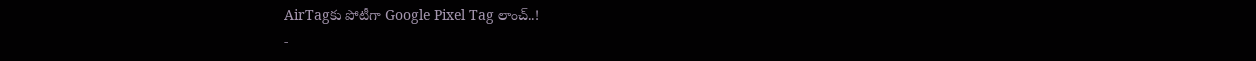AirTagకు పోటీగా Google Pixel Tag లాంచ్..!
-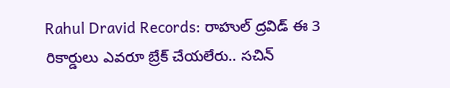Rahul Dravid Records: రాహుల్ ద్రవిడ్ ఈ 3 రికార్డులు ఎవరూ బ్రేక్ చేయలేరు.. సచిన్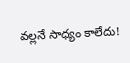వల్లనే సాధ్యం కాలేదు!